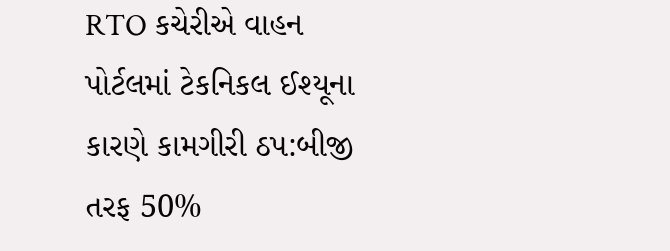RTO કચેરીએ વાહન પોર્ટલમાં ટેકનિકલ ઈશ્યૂના કારણે કામગીરી ઠપ:બીજી તરફ 50%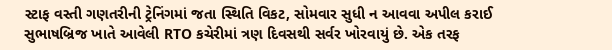સ્ટાફ વસ્તી ગણતરીની ટ્રેનિંગમાં જતા સ્થિતિ વિકટ, સોમવાર સુધી ન આવવા અપીલ કરાઈ
સુભાષબ્રિજ ખાતે આવેલી RTO કચેરીમાં ત્રણ દિવસથી સર્વર ખોરવાયું છે. એક તરફ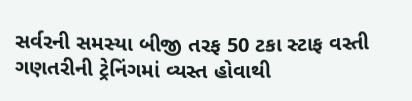સર્વરની સમસ્યા બીજી તરફ 50 ટકા સ્ટાફ વસ્તી ગણતરીની ટ્રેનિંગમાં વ્યસ્ત હોવાથી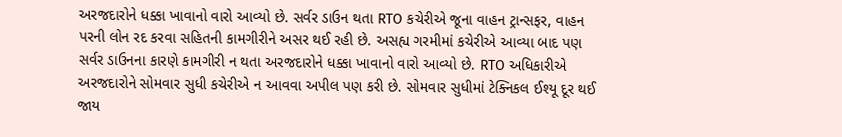અરજદારોને ધક્કા ખાવાનો વારો આવ્યો છે. સર્વર ડાઉન થતા RTO કચેરીએ જૂના વાહન ટ્રાન્સફર, વાહન પરની લોન રદ કરવા સહિતની કામગીરીને અસર થઈ રહી છે. અસહ્ય ગરમીમાં કચેરીએ આવ્યા બાદ પણ સર્વર ડાઉનના કારણે કામગીરી ન થતા અરજદારોને ધક્કા ખાવાનો વારો આવ્યો છે. RTO અધિકારીએ અરજદારોને સોમવાર સુધી કચેરીએ ન આવવા અપીલ પણ કરી છે. સોમવાર સુધીમાં ટેક્નિકલ ઈશ્યૂ દૂર થઈ જાય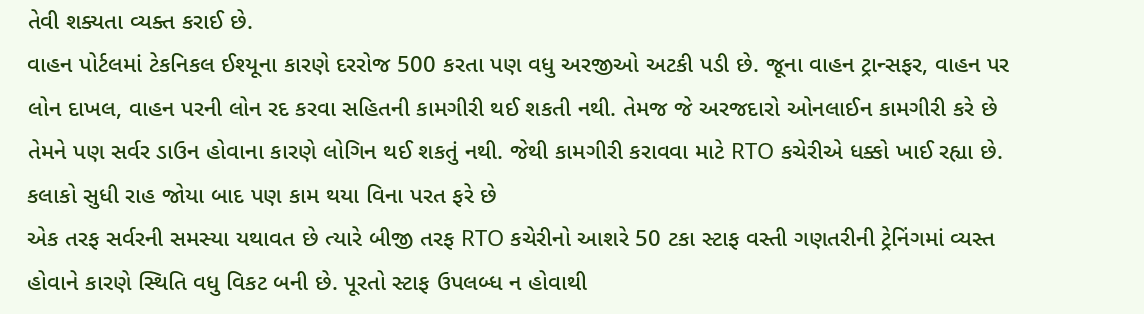તેવી શક્યતા વ્યક્ત કરાઈ છે.
વાહન પોર્ટલમાં ટેકનિકલ ઈશ્યૂના કારણે દરરોજ 500 કરતા પણ વધુ અરજીઓ અટકી પડી છે. જૂના વાહન ટ્રાન્સફર, વાહન પર લોન દાખલ, વાહન પરની લોન રદ કરવા સહિતની કામગીરી થઈ શકતી નથી. તેમજ જે અરજદારો ઓનલાઈન કામગીરી કરે છે તેમને પણ સર્વર ડાઉન હોવાના કારણે લોગિન થઈ શકતું નથી. જેથી કામગીરી કરાવવા માટે RTO કચેરીએ ધક્કો ખાઈ રહ્યા છે. કલાકો સુધી રાહ જોયા બાદ પણ કામ થયા વિના પરત ફરે છે
એક તરફ સર્વરની સમસ્યા યથાવત છે ત્યારે બીજી તરફ RTO કચેરીનો આશરે 50 ટકા સ્ટાફ વસ્તી ગણતરીની ટ્રેનિંગમાં વ્યસ્ત હોવાને કારણે સ્થિતિ વધુ વિકટ બની છે. પૂરતો સ્ટાફ ઉપલબ્ધ ન હોવાથી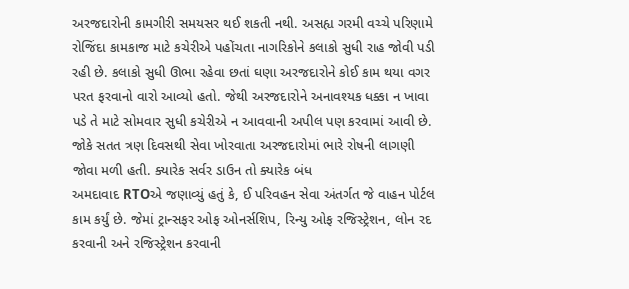અરજદારોની કામગીરી સમયસર થઈ શકતી નથી. અસહ્ય ગરમી વચ્ચે પરિણામે રોજિંદા કામકાજ માટે કચેરીએ પહોંચતા નાગરિકોને કલાકો સુધી રાહ જોવી પડી રહી છે. કલાકો સુધી ઊભા રહેવા છતાં ઘણા અરજદારોને કોઈ કામ થયા વગર પરત ફરવાનો વારો આવ્યો હતો. જેથી અરજદારોને અનાવશ્યક ધક્કા ન ખાવા પડે તે માટે સોમવાર સુધી કચેરીએ ન આવવાની અપીલ પણ કરવામાં આવી છે. જોકે સતત ત્રણ દિવસથી સેવા ખોરવાતા અરજદારોમાં ભારે રોષની લાગણી જોવા મળી હતી. ક્યારેક સર્વર ડાઉન તો ક્યારેક બંધ
અમદાવાદ RTOએ જણાવ્યું હતું કે, ઈ પરિવહન સેવા અંતર્ગત જે વાહન પોર્ટલ કામ કર્યું છે. જેમાં ટ્રાન્સફર ઓફ ઓનર્સશિપ, રિન્યુ ઓફ રજિસ્ટ્રેશન, લોન રદ કરવાની અને રજિસ્ટ્રેશન કરવાની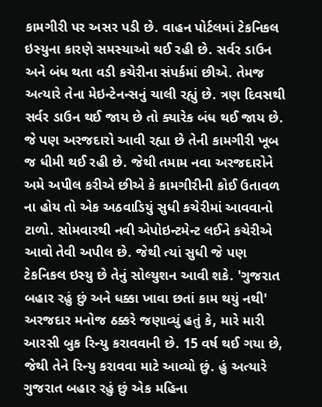કામગીરી પર અસર પડી છે. વાહન પોર્ટલમાં ટેકનિકલ ઇસ્યુના કારણે સમસ્યાઓ થઈ રહી છે. સર્વર ડાઉન અને બંધ થતા વડી કચેરીના સંપર્કમાં છીએ. તેમજ અત્યારે તેના મેઇન્ટેનન્સનું ચાલી રહ્યું છે. ત્રણ દિવસથી સર્વર ડાઉન થઈ જાય છે તો ક્યારેક બંધ થઈ જાય છે. જે પણ અરજદારો આવી રહ્યા છે તેની કામગીરી ખૂબ જ ધીમી થઈ રહી છે. જેથી તમામ નવા અરજદારોને અમે અપીલ કરીએ છીએ કે કામગીરીની કોઈ ઉતાવળ ના હોય તો એક અઠવાડિયું સુધી કચેરીમાં આવવાનો ટાળો. સોમવારથી નવી એપોઇન્ટમેન્ટ લઈને કચેરીએ આવો તેવી અપીલ છે. જેથી ત્યાં સુધી જે પણ ટેકનિકલ ઇસ્યુ છે તેનું સોલ્યુશન આવી શકે. 'ગુજરાત બહાર રહું છું અને ધક્કા ખાવા છતાં કામ થયું નથી'
અરજદાર મનોજ ઠક્કરે જણાવ્યું હતું કે, મારે મારી આરસી બુક રિન્યુ કરાવવાની છે. 15 વર્ષ થઈ ગયા છે, જેથી તેને રિન્યુ કરાવવા માટે આવ્યો છું. હું અત્યારે ગુજરાત બહાર રહું છું એક મહિના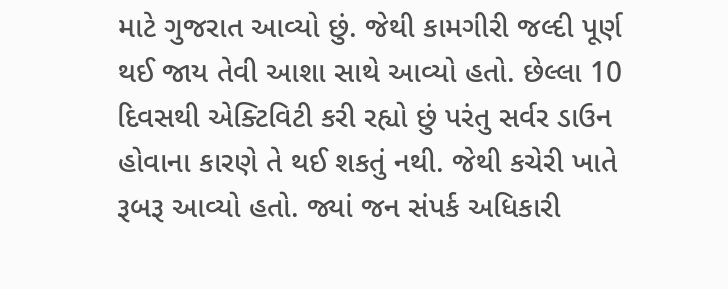માટે ગુજરાત આવ્યો છું. જેથી કામગીરી જલ્દી પૂર્ણ થઈ જાય તેવી આશા સાથે આવ્યો હતો. છેલ્લા 10 દિવસથી એક્ટિવિટી કરી રહ્યો છું પરંતુ સર્વર ડાઉન હોવાના કારણે તે થઈ શકતું નથી. જેથી કચેરી ખાતે રૂબરૂ આવ્યો હતો. જ્યાં જન સંપર્ક અધિકારી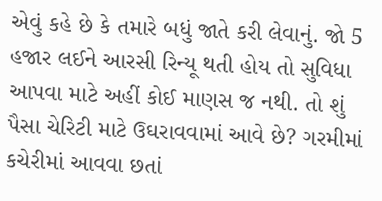એવું કહે છે કે તમારે બધું જાતે કરી લેવાનું. જો 5 હજાર લઈને આરસી રિન્યૂ થતી હોય તો સુવિધા આપવા માટે અહીં કોઈ માણસ જ નથી. તો શું પૈસા ચેરિટી માટે ઉઘરાવવામાં આવે છે? ગરમીમાં કચેરીમાં આવવા છતાં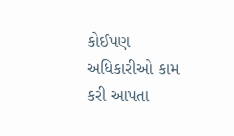કોઈપણ અધિકારીઓ કામ કરી આપતા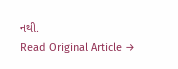નથી.
Read Original Article →